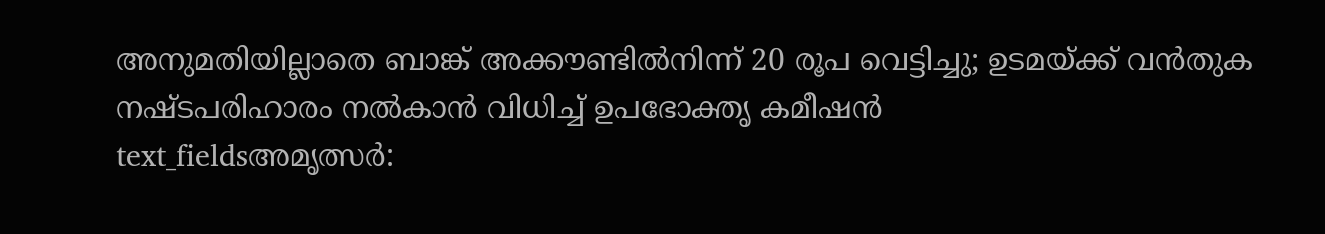അനുമതിയില്ലാതെ ബാങ്ക് അക്കൗണ്ടിൽനിന്ന് 20 രൂപ വെട്ടിച്ചു; ഉടമയ്ക്ക് വൻതുക നഷ്ടപരിഹാരം നൽകാൻ വിധിച്ച് ഉപഭോക്തൃ കമീഷൻ
text_fieldsഅമൃത്സർ: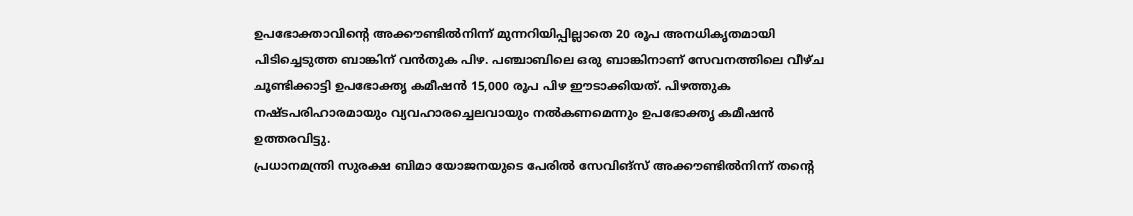ഉപഭോക്താവിന്റെ അക്കൗണ്ടിൽനിന്ന് മുന്നറിയിപ്പില്ലാതെ 20 രൂപ അനധികൃതമായി പിടിച്ചെടുത്ത ബാങ്കിന് വൻതുക പിഴ. പഞ്ചാബിലെ ഒരു ബാങ്കിനാണ് സേവനത്തിലെ വീഴ്ച ചൂണ്ടിക്കാട്ടി ഉപഭോക്തൃ കമീഷൻ 15,000 രൂപ പിഴ ഈടാക്കിയത്. പിഴത്തുക നഷ്ടപരിഹാരമായും വ്യവഹാരച്ചെലവായും നൽകണമെന്നും ഉപഭോക്തൃ കമീഷൻ ഉത്തരവിട്ടു.
പ്രധാനമന്ത്രി സുരക്ഷ ബിമാ യോജനയുടെ പേരിൽ സേവിങ്സ് അക്കൗണ്ടിൽനിന്ന് തന്റെ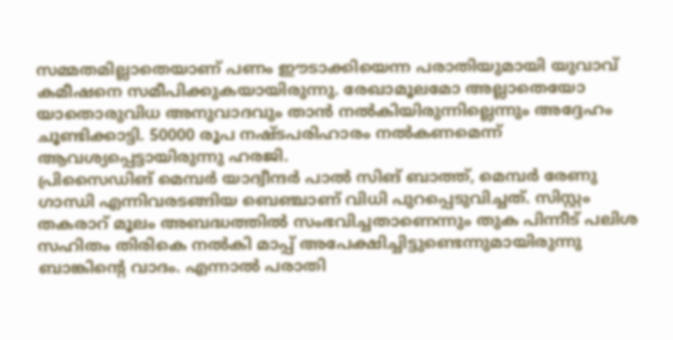സമ്മതമില്ലാതെയാണ് പണം ഈടാക്കിയെന്ന പരാതിയുമായി യുവാവ് കമീഷനെ സമീപിക്കുകയായിരുന്നു. രേഖാമൂലമോ അല്ലാതെയോ യാതൊരുവിധ അനുവാദവും താൻ നൽകിയിരുന്നില്ലെന്നും അദ്ദേഹം ചൂണ്ടിക്കാട്ടി. 50000 രൂപ നഷ്ടപരിഹാരം നൽകണമെന്ന് ആവശ്യപ്പെട്ടായിരുന്നു ഹരജി.
പ്രിസൈഡിങ് മെമ്പർ യാദ്വീന്ദർ പാൽ സിങ് ബാത്ത്, മെമ്പർ രേണു ഗാന്ധി എന്നിവരടങ്ങിയ ബെഞ്ചാണ് വിധി പുറപ്പെടുവിച്ചത്. സിസ്റ്റം തകരാറ് മൂലം അബദ്ധത്തിൽ സംഭവിച്ചതാണെന്നും തുക പിന്നീട് പലിശ സഹിതം തിരികെ നൽകി മാപ്പ് അപേക്ഷിച്ചിട്ടുണ്ടെന്നുമായിരുന്നു ബാങ്കിന്റെ വാദം. എന്നാൽ പരാതി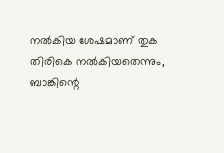നൽകിയ ശേഷമാണ് തുക തിരികെ നൽകിയതെന്നും, ബാങ്കിന്റെ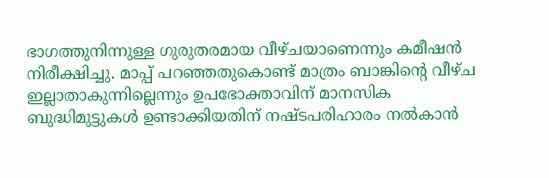ഭാഗത്തുനിന്നുള്ള ഗുരുതരമായ വീഴ്ചയാണെന്നും കമീഷൻ നിരീക്ഷിച്ചു. മാപ്പ് പറഞ്ഞതുകൊണ്ട് മാത്രം ബാങ്കിന്റെ വീഴ്ച ഇല്ലാതാകുന്നില്ലെന്നും ഉപഭോക്താവിന് മാനസിക ബുദ്ധിമുട്ടുകൾ ഉണ്ടാക്കിയതിന് നഷ്ടപരിഹാരം നൽകാൻ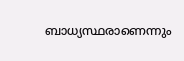ബാധ്യസ്ഥരാണെന്നും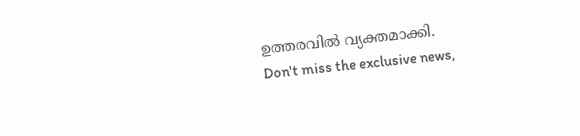ഉത്തരവിൽ വ്യക്തമാക്കി.
Don't miss the exclusive news,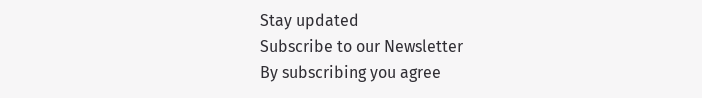Stay updated
Subscribe to our Newsletter
By subscribing you agree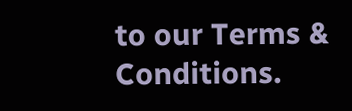to our Terms & Conditions.